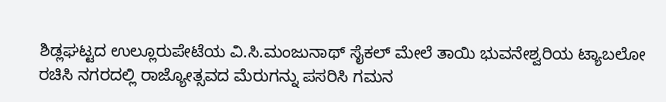ಶಿಡ್ಲಘಟ್ಟದ ಉಲ್ಲೂರುಪೇಟೆಯ ವಿ.ಸಿ.ಮಂಜುನಾಥ್ ಸೈಕಲ್ ಮೇಲೆ ತಾಯಿ ಭುವನೇಶ್ವರಿಯ ಟ್ಯಾಬಲೋ ರಚಿಸಿ ನಗರದಲ್ಲಿ ರಾಜ್ಯೋತ್ಸವದ ಮೆರುಗನ್ನು ಪಸರಿಸಿ ಗಮನ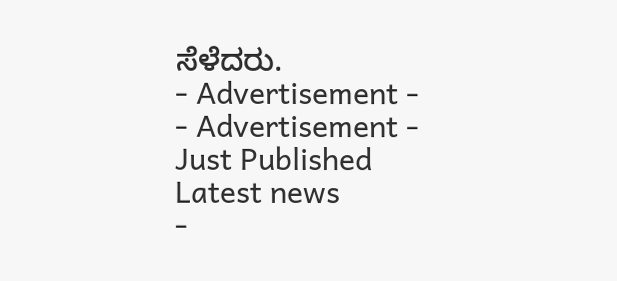ಸೆಳೆದರು.
- Advertisement -
- Advertisement -
Just Published
Latest news
-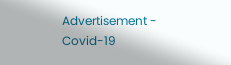Advertisement -
Covid-19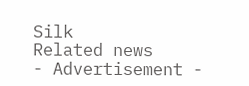Silk
Related news
- Advertisement -